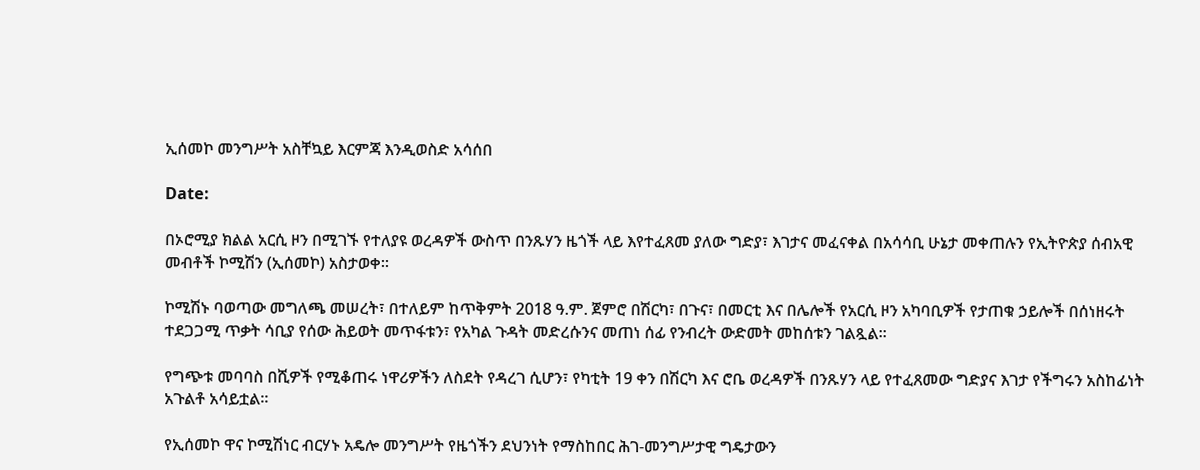ኢሰመኮ መንግሥት አስቸኳይ እርምጃ እንዲወስድ አሳሰበ

Date:

በኦሮሚያ ክልል አርሲ ዞን በሚገኙ የተለያዩ ወረዳዎች ውስጥ በንጹሃን ዜጎች ላይ እየተፈጸመ ያለው ግድያ፣ እገታና መፈናቀል በአሳሳቢ ሁኔታ መቀጠሉን የኢትዮጵያ ሰብአዊ መብቶች ኮሚሽን (ኢሰመኮ) አስታወቀ።

ኮሚሽኑ ባወጣው መግለጫ መሠረት፣ በተለይም ከጥቅምት 2018 ዓ.ም. ጀምሮ በሽርካ፣ በጉና፣ በመርቲ እና በሌሎች የአርሲ ዞን አካባቢዎች የታጠቁ ኃይሎች በሰነዘሩት ተደጋጋሚ ጥቃት ሳቢያ የሰው ሕይወት መጥፋቱን፣ የአካል ጉዳት መድረሱንና መጠነ ሰፊ የንብረት ውድመት መከሰቱን ገልጿል።

የግጭቱ መባባስ በሺዎች የሚቆጠሩ ነዋሪዎችን ለስደት የዳረገ ሲሆን፣ የካቲት 19 ቀን በሽርካ እና ሮቤ ወረዳዎች በንጹሃን ላይ የተፈጸመው ግድያና እገታ የችግሩን አስከፊነት አጉልቶ አሳይቷል።

የኢሰመኮ ዋና ኮሚሽነር ብርሃኑ አዴሎ መንግሥት የዜጎችን ደህንነት የማስከበር ሕገ-መንግሥታዊ ግዴታውን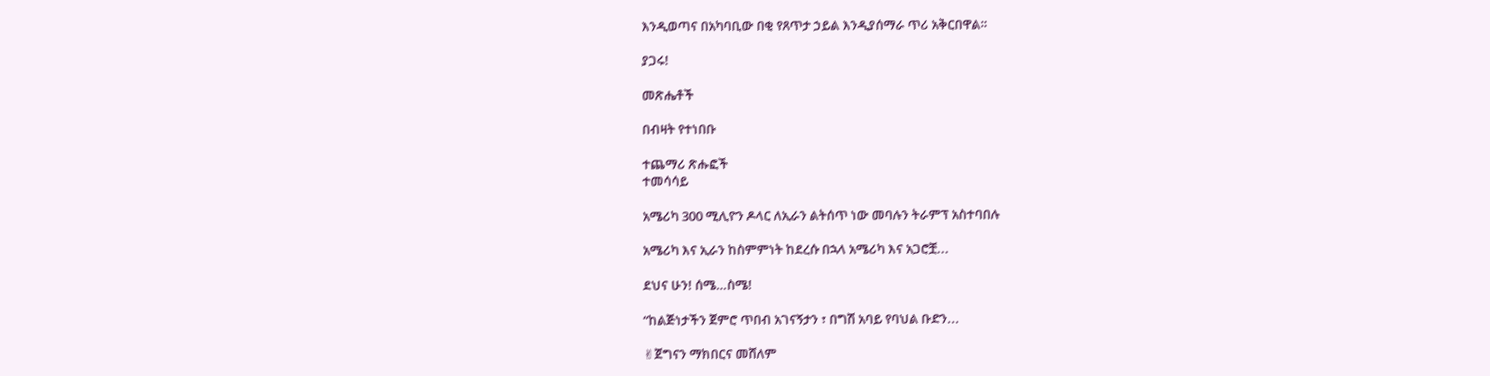እንዲወጣና በአካባቢው በቂ የጸጥታ ኃይል እንዲያሰማራ ጥሪ አቅርበዋል።

ያጋሩ!

መጽሔቶች

በብዛት የተነበቡ

ተጨማሪ ጽሑፎች
ተመሳሳይ

አሜሪካ 300 ሚሊዮን ዶላር ለኢራን ልትሰጥ ነው መባሉን ትራምፕ አስተባበሉ

አሜሪካ እና ኢራን ከስምምነት ከደረሱ በኋላ አሜሪካ እና አጋሮቿ...

ደህና ሁን! ሰሜ…ስሜ!

“ከልጅነታችን ጀምሮ ጥበብ አገናኝታን ፣ በግሽ አባይ የባህል ቡድን...

✌ጀግናን ማክበርና መሸለም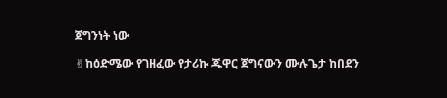ጀግንነት ነው

✌ከዕድሜው የገዘፈው የታሪኩ ጁዋር ጀግናውን ሙሉጌታ ከበደን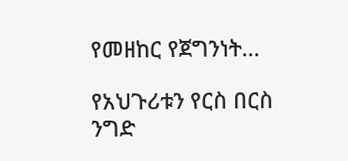የመዘከር የጀግንነት...

የአህጉሪቱን የርስ በርስ ንግድ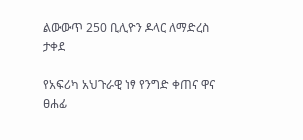ልውውጥ 250 ቢሊዮን ዶላር ለማድረስ ታቀደ

የአፍሪካ አህጉራዊ ነፃ የንግድ ቀጠና ዋና ፀሐፊ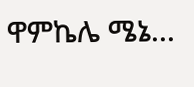ዋምኬሌ ሜኔ...